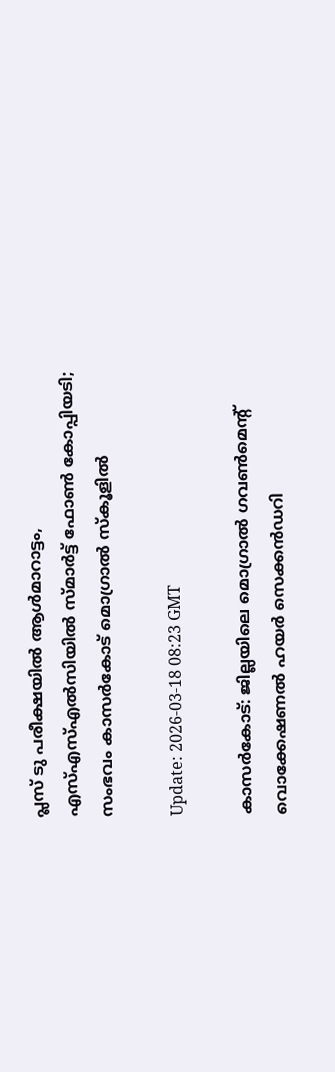പ്ലസ് ടു പരീക്ഷയില്‍ ആള്‍മാറാട്ടം, എസ്എസ്എല്‍സിയില്‍ സ്മാര്‍ട്ട് ഫോണ്‍ കോപ്പിയടി; സംഭവം കാസര്‍കോട് മൊഗ്രാല്‍ സ്‌കൂളില്‍

Update: 2026-03-18 08:23 GMT

കാസര്‍കോട്: ജില്ലയിലെ മൊഗ്രാല്‍ ഗവണ്‍മെന്റ് വൊക്കേഷണല്‍ ഹയര്‍ സെക്കന്‍ഡറി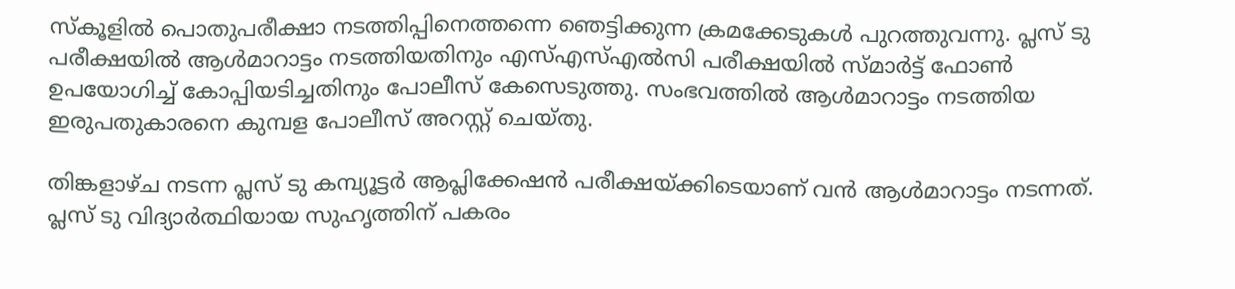സ്‌കൂളില്‍ പൊതുപരീക്ഷാ നടത്തിപ്പിനെത്തന്നെ ഞെട്ടിക്കുന്ന ക്രമക്കേടുകള്‍ പുറത്തുവന്നു. പ്ലസ് ടു പരീക്ഷയില്‍ ആള്‍മാറാട്ടം നടത്തിയതിനും എസ്എസ്എല്‍സി പരീക്ഷയില്‍ സ്മാര്‍ട്ട് ഫോണ്‍ ഉപയോഗിച്ച് കോപ്പിയടിച്ചതിനും പോലീസ് കേസെടുത്തു. സംഭവത്തില്‍ ആള്‍മാറാട്ടം നടത്തിയ ഇരുപതുകാരനെ കുമ്പള പോലീസ് അറസ്റ്റ് ചെയ്തു.

തിങ്കളാഴ്ച നടന്ന പ്ലസ് ടു കമ്പ്യൂട്ടര്‍ ആപ്ലിക്കേഷന്‍ പരീക്ഷയ്ക്കിടെയാണ് വന്‍ ആള്‍മാറാട്ടം നടന്നത്. പ്ലസ് ടു വിദ്യാര്‍ത്ഥിയായ സുഹൃത്തിന് പകരം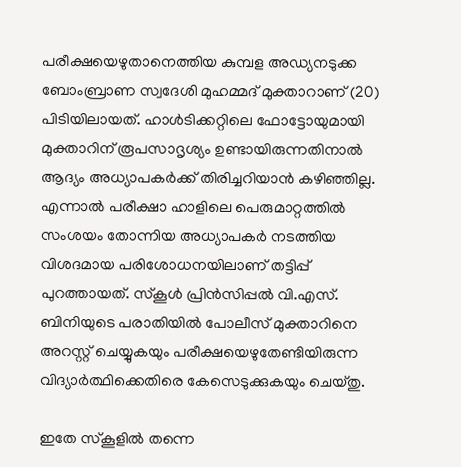പരീക്ഷയെഴുതാനെത്തിയ കുമ്പള അഡ്യനടുക്ക ബോംബ്രാണ സ്വദേശി മുഹമ്മദ് മുക്താറാണ് (20) പിടിയിലായത്. ഹാള്‍ടിക്കറ്റിലെ ഫോട്ടോയുമായി മുക്താറിന് രൂപസാദൃശ്യം ഉണ്ടായിരുന്നതിനാല്‍ ആദ്യം അധ്യാപകര്‍ക്ക് തിരിച്ചറിയാന്‍ കഴിഞ്ഞില്ല. എന്നാല്‍ പരീക്ഷാ ഹാളിലെ പെരുമാറ്റത്തില്‍ സംശയം തോന്നിയ അധ്യാപകര്‍ നടത്തിയ വിശദമായ പരിശോധനയിലാണ് തട്ടിപ്പ് പുറത്തായത്. സ്‌കൂള്‍ പ്രിന്‍സിപ്പല്‍ വി.എസ്. ബിനിയുടെ പരാതിയില്‍ പോലീസ് മുക്താറിനെ അറസ്റ്റ് ചെയ്യുകയും പരീക്ഷയെഴുതേണ്ടിയിരുന്ന വിദ്യാര്‍ത്ഥിക്കെതിരെ കേസെടുക്കുകയും ചെയ്തു.

ഇതേ സ്‌കൂളില്‍ തന്നെ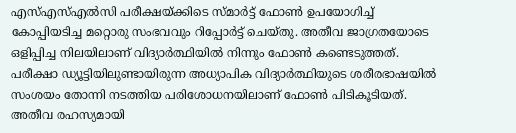എസ്എസ്എല്‍സി പരീക്ഷയ്ക്കിടെ സ്മാര്‍ട്ട് ഫോണ്‍ ഉപയോഗിച്ച് കോപ്പിയടിച്ച മറ്റൊരു സംഭവവും റിപ്പോര്‍ട്ട് ചെയ്തു. അതീവ ജാഗ്രതയോടെ ഒളിപ്പിച്ച നിലയിലാണ് വിദ്യാര്‍ത്ഥിയില്‍ നിന്നും ഫോണ്‍ കണ്ടെടുത്തത്. പരീക്ഷാ ഡ്യൂട്ടിയിലുണ്ടായിരുന്ന അധ്യാപിക വിദ്യാര്‍ത്ഥിയുടെ ശരീരഭാഷയില്‍ സംശയം തോന്നി നടത്തിയ പരിശോധനയിലാണ് ഫോണ്‍ പിടികൂടിയത്. അതീവ രഹസ്യമായി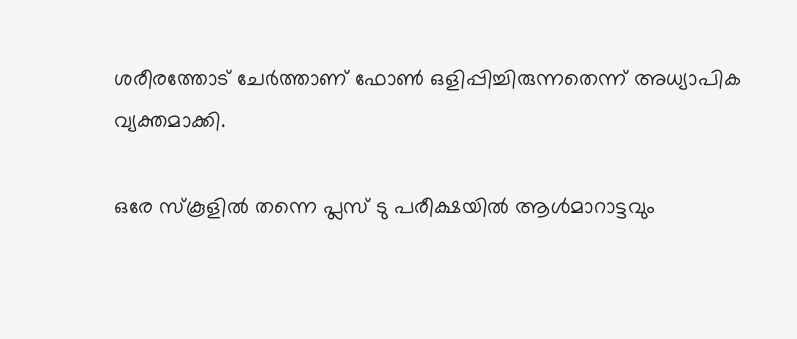ശരീരത്തോട് ചേര്‍ത്താണ് ഫോണ്‍ ഒളിപ്പിച്ചിരുന്നതെന്ന് അധ്യാപിക വ്യക്തമാക്കി.

ഒരേ സ്‌കൂളില്‍ തന്നെ പ്ലസ് ടു പരീക്ഷയില്‍ ആള്‍മാറാട്ടവും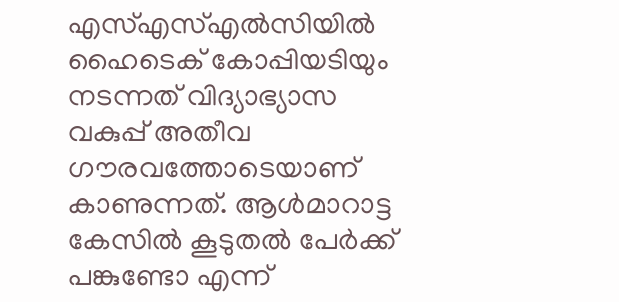എസ്എസ്എല്‍സിയില്‍ ഹൈടെക് കോപ്പിയടിയും നടന്നത് വിദ്യാഭ്യാസ വകുപ്പ് അതീവ ഗൗരവത്തോടെയാണ് കാണുന്നത്. ആള്‍മാറാട്ട കേസില്‍ കൂടുതല്‍ പേര്‍ക്ക് പങ്കുണ്ടോ എന്ന്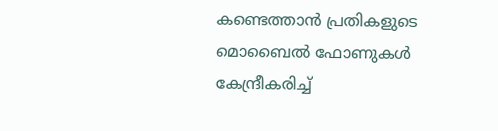കണ്ടെത്താന്‍ പ്രതികളുടെ മൊബൈല്‍ ഫോണുകള്‍ കേന്ദ്രീകരിച്ച്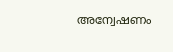അന്വേഷണം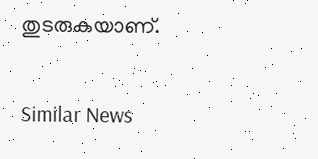തുടരുകയാണ്.

Similar News